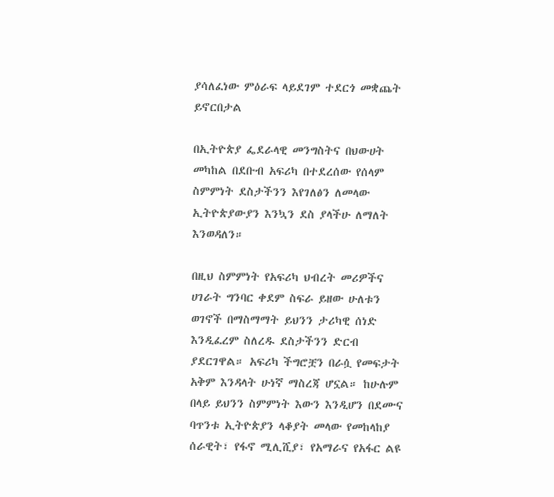ያሳለፈነው ምዕራፍ ላይደገም ተደርጎ መቋጨት ይኖርበታል

በኢትዮጵያ ፌደራላዊ መንግስትና በህውሀት መካከል በደቡብ አፍሪካ በተደረሰው የሰላም ስምምነት ደስታችንን እየገለፅን ለመላው ኢትዮጵያውያን እንኳን ደስ ያላችሁ ለማለት እንወዳለን።

በዚህ ስምምነት የአፍሪካ ህብረት መሪዎችና ሀገራት ግንባር ቀደም ስፍራ ይዘው ሁለቱን ወገኖች በማስማማት ይህንን ታሪካዊ ሰነድ እንዲፈረም ስለረዱ ደስታችንን ድርብ ያደርገዋል። አፍሪካ ችግሮቿን በራሷ የመፍታት አቅም እንዳላት ሁነኛ ማስረጃ ሆኗል። ከሁሉም በላይ ይህንን ስምምነት እውን እንዲሆን በደሙና ባጥንቱ ኢትዮጵያን ላቆያት መላው የመከላከያ ሰራዊት፣ የፋኖ ሚሊሺያ፣ የአማራና የአፋር ልዩ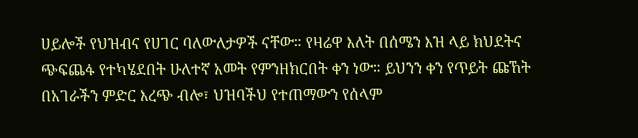ሀይሎች የህዝብና የሀገር ባለውለታዎች ናቸው። የዛሬዋ እለት በሰሜን እዝ ላይ ክህደትና ጭፍጨፋ የተካሄደበት ሁለተኛ አመት የምንዘክርበት ቀን ነው። ይህንን ቀን የጥይት ጩኸት በአገራችን ምድር እረጭ ብሎ፣ ህዝባችህ የተጠማውን የሰላም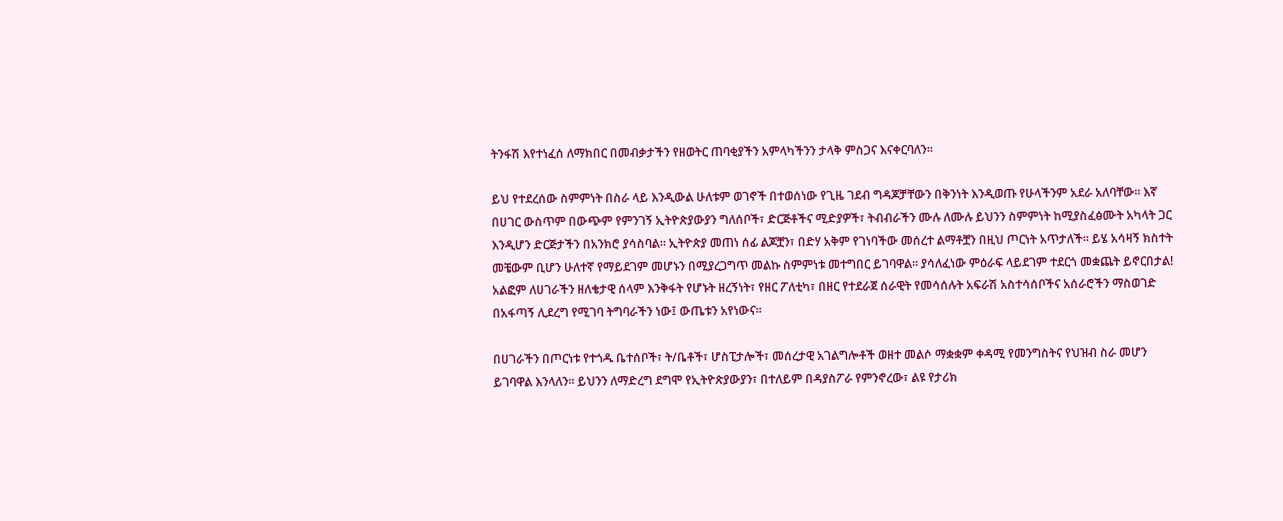ትንፋሽ እየተነፈሰ ለማክበር በመብቃታችን የዘወትር ጠባቂያችን አምላካችንን ታላቅ ምስጋና እናቀርባለን።

ይህ የተደረሰው ስምምነት በስራ ላይ እንዲውል ሁለቱም ወገኖች በተወሰነው የጊዜ ገደብ ግዳጆቻቸውን በቅንነት እንዲወጡ የሁላችንም አደራ አለባቸው። እኛ በሀገር ውስጥም በውጭም የምንገኝ ኢትዮጵያውያን ግለሰቦች፣ ድርጅቶችና ሚድያዎች፣ ትብብራችን ሙሉ ለሙሉ ይህንን ስምምነት ከሚያስፈፅሙት አካላት ጋር እንዲሆን ድርጅታችን በአንክሮ ያሳስባል። ኢትዮጵያ መጠነ ሰፊ ልጆቿን፣ በድሃ አቅም የገነባችው መሰረተ ልማቶቿን በዚህ ጦርነት አጥታለች። ይሄ አሳዛኝ ክስተት መቼውም ቢሆን ሁለተኛ የማይደገም መሆኑን በሚያረጋግጥ መልኩ ስምምነቱ መተግበር ይገባዋል። ያሳለፈነው ምዕራፍ ላይደገም ተደርጎ መቋጨት ይኖርበታል! አልፎም ለሀገራችን ዘለቄታዊ ሰላም እንቅፋት የሆኑት ዘረኝነት፣ የዘር ፖለቲካ፣ በዘር የተደራጀ ሰራዊት የመሳሰሉት አፍራሽ አስተሳሰቦችና አሰራሮችን ማስወገድ በአፋጣኝ ሊደረግ የሚገባ ትግባራችን ነው፤ ውጤቱን አየነውና።

በሀገራችን በጦርነቱ የተጎዱ ቤተሰቦች፣ ት/ቤቶች፣ ሆስፒታሎች፣ መሰረታዊ አገልግሎቶች ወዘተ መልሶ ማቋቋም ቀዳሚ የመንግስትና የህዝብ ስራ መሆን ይገባዋል እንላለን። ይህንን ለማድረግ ደግሞ የኢትዮጵያውያን፣ በተለይም በዳያስፖራ የምንኖረው፣ ልዩ የታሪክ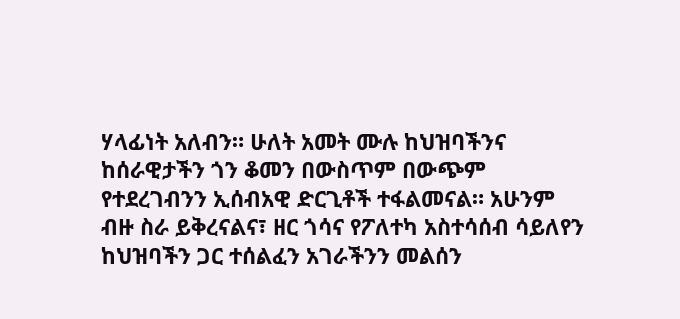ሃላፊነት አለብን። ሁለት አመት ሙሉ ከህዝባችንና ከሰራዊታችን ጎን ቆመን በውስጥም በውጭም የተደረገብንን ኢሰብአዊ ድርጊቶች ተፋልመናል። አሁንም ብዙ ስራ ይቅረናልና፣ ዘር ጎሳና የፖለተካ አስተሳሰብ ሳይለየን ከህዝባችን ጋር ተሰልፈን አገራችንን መልሰን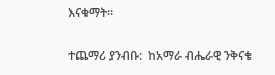እናቁማት።

ተጨማሪ ያንብቡ:  ከአማራ ብሔራዊ ንቅናቄ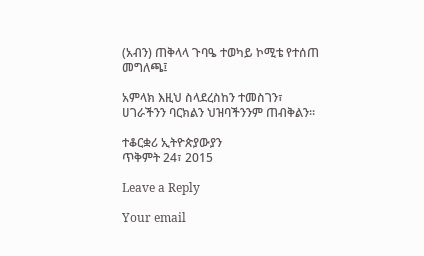(አብን) ጠቅላላ ጉባዔ ተወካይ ኮሚቴ የተሰጠ መግለጫ፤

አምላክ እዚህ ስላደረስከን ተመስገን፣ ሀገራችንን ባርክልን ህዝባችንንም ጠብቅልን።

ተቆርቋሪ ኢትዮጵያውያን
ጥቅምት 24፣ 2015

Leave a Reply

Your email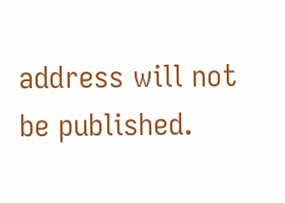address will not be published.